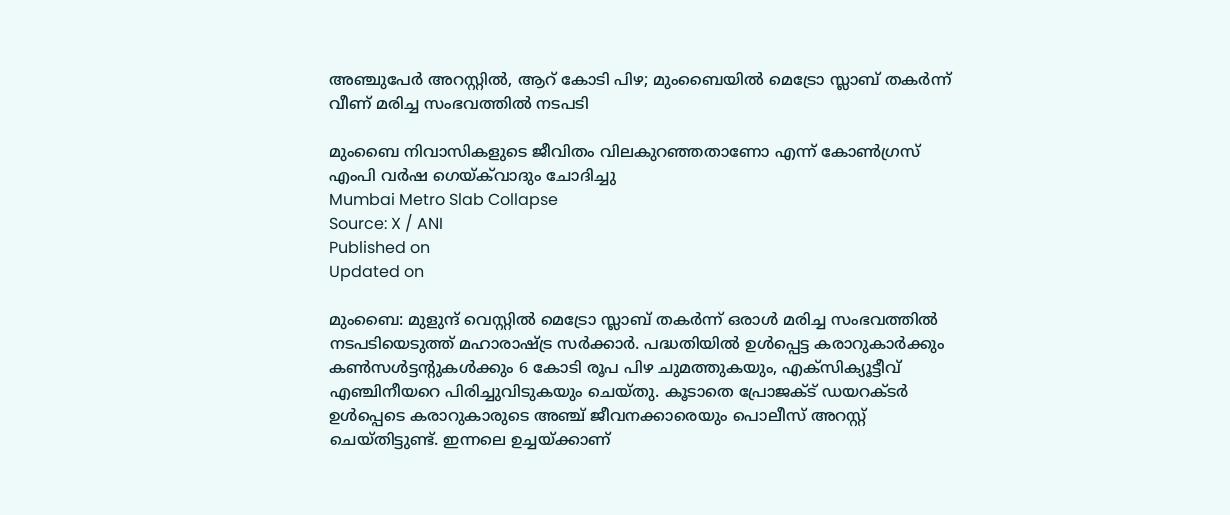അഞ്ചുപേർ അറസ്റ്റിൽ, ആറ് കോടി പിഴ; മുംബൈയിൽ മെട്രോ സ്ലാബ് തകർന്ന് വീണ് മരിച്ച സംഭവത്തിൽ നടപടി

മുംബൈ നിവാസികളുടെ ജീവിതം വിലകുറഞ്ഞതാണോ എന്ന് കോൺഗ്രസ് എംപി വർഷ ഗെയ്ക്‌വാദും ചോദിച്ചു
Mumbai Metro Slab Collapse
Source: X / ANI
Published on
Updated on

മുംബൈ: മുളുന്ദ് വെസ്റ്റിൽ മെട്രോ സ്ലാബ് തകർന്ന് ഒരാൾ മരിച്ച സംഭവത്തിൽ നടപടിയെടുത്ത് മഹാരാഷ്ട്ര സർക്കാർ. പദ്ധതിയിൽ ഉൾപ്പെട്ട കരാറുകാർക്കും കൺസൾട്ടൻ്റുകൾക്കും 6 കോടി രൂപ പിഴ ചുമത്തുകയും, എക്സിക്യൂട്ടീവ് എഞ്ചിനീയറെ പിരിച്ചുവിടുകയും ചെയ്തു. കൂടാതെ പ്രോജക്ട് ഡയറക്ടർ ഉൾപ്പെടെ കരാറുകാരുടെ അഞ്ച് ജീവനക്കാരെയും പൊലീസ് അറസ്റ്റ് ചെയ്തിട്ടുണ്ട്. ഇന്നലെ ഉച്ചയ്ക്കാണ്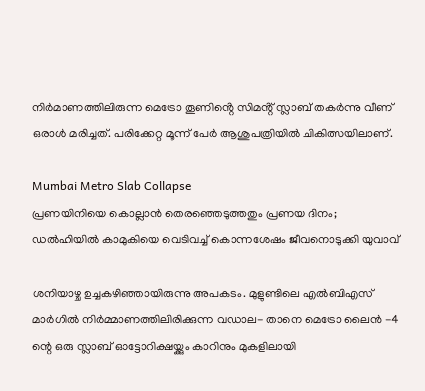നിർമാണത്തിലിരുന്ന മെട്രോ തൂണിൻ്റെ സിമൻ്റ് സ്ലാബ് തകർന്നു വീണ് ഒരാൾ മരിച്ചത്. പരിക്കേറ്റ മൂന്ന് പേർ ആശുപത്രിയിൽ ചികിത്സയിലാണ്.

Mumbai Metro Slab Collapse
പ്രണയിനിയെ കൊല്ലാൻ തെരഞ്ഞെടുത്തതും പ്രണയ ദിനം; ഡൽഹിയിൽ കാമുകിയെ വെടിവച്ച് കൊന്നശേഷം ജീവനൊടുക്കി യുവാവ്

ശനിയാഴ്ച ഉച്ചകഴിഞ്ഞായിരുന്നു അപകടം. മുളുണ്ടിലെ എൽബിഎസ് മാർഗിൽ നിർമ്മാണത്തിലിരിക്കുന്ന വഡാല- താനെ മെട്രോ ലൈൻ -4 ന്റെ ഒരു സ്ലാബ് ഓട്ടോറിക്ഷയ്ക്കും കാറിനും മുകളിലായി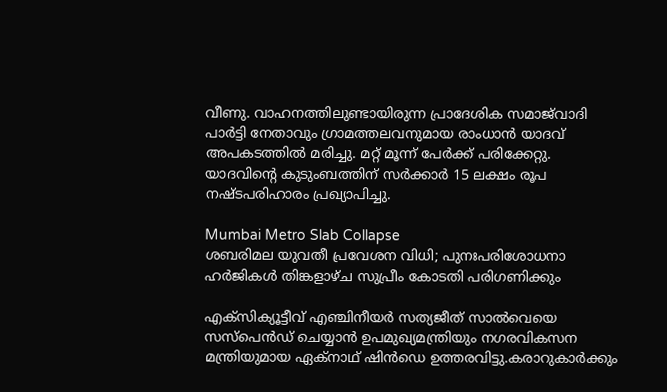വീണു. വാഹനത്തിലുണ്ടായിരുന്ന പ്രാദേശിക സമാജ്‌വാദി പാർട്ടി നേതാവും ഗ്രാമത്തലവനുമായ രാംധാൻ യാദവ് അപകടത്തിൽ മരിച്ചു. മറ്റ് മൂന്ന് പേർക്ക് പരിക്കേറ്റു. യാദവിന്റെ കുടുംബത്തിന് സർക്കാർ 15 ലക്ഷം രൂപ നഷ്ടപരിഹാരം പ്രഖ്യാപിച്ചു.

Mumbai Metro Slab Collapse
ശബരിമല യുവതീ പ്രവേശന വിധി; പുനഃപരിശോധനാ ഹര്‍ജികള്‍ തിങ്കളാഴ്ച സുപ്രീം കോടതി പരിഗണിക്കും

എക്സിക്യൂട്ടീവ് എഞ്ചിനീയർ സത്യജീത് സാൽവെയെ സസ്പെൻഡ് ചെയ്യാൻ ഉപമുഖ്യമന്ത്രിയും നഗരവികസന മന്ത്രിയുമായ ഏക്‌നാഥ് ഷിൻഡെ ഉത്തരവിട്ടു.കരാറുകാർക്കും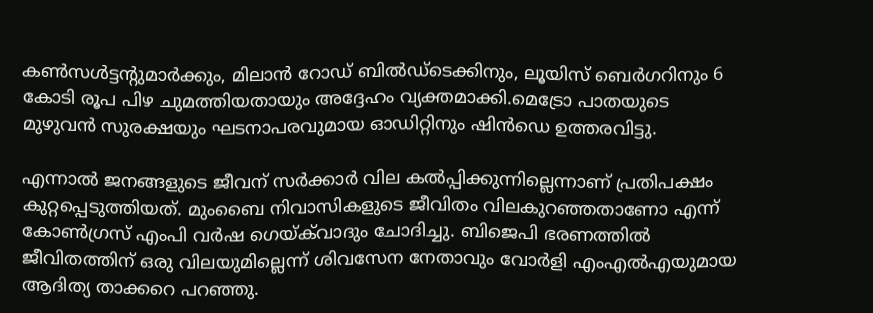കൺസൾട്ടന്റുമാർക്കും, മിലാൻ റോഡ് ബിൽഡ്‌ടെക്കിനും, ലൂയിസ് ബെർഗറിനും 6 കോടി രൂപ പിഴ ചുമത്തിയതായും അദ്ദേഹം വ്യക്തമാക്കി.മെട്രോ പാതയുടെ മുഴുവൻ സുരക്ഷയും ഘടനാപരവുമായ ഓഡിറ്റിനും ഷിൻഡെ ഉത്തരവിട്ടു.

എന്നാൽ ജനങ്ങളുടെ ജീവന് സർക്കാർ വില കൽപ്പിക്കുന്നില്ലെന്നാണ് പ്രതിപക്ഷം കുറ്റപ്പെടുത്തിയത്. മുംബൈ നിവാസികളുടെ ജീവിതം വിലകുറഞ്ഞതാണോ എന്ന് കോൺഗ്രസ് എംപി വർഷ ഗെയ്ക്‌വാദും ചോദിച്ചു. ബിജെപി ഭരണത്തിൽ ജീവിതത്തിന് ഒരു വിലയുമില്ലെന്ന് ശിവസേന നേതാവും വോർളി എംഎൽഎയുമായ ആദിത്യ താക്കറെ പറഞ്ഞു.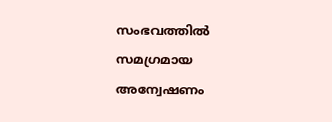സംഭവത്തിൽ സമഗ്രമായ അന്വേഷണം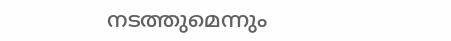നടത്തുമെന്നും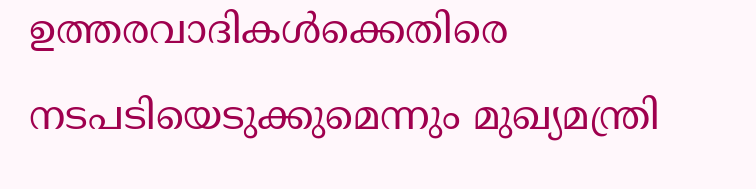ഉത്തരവാദികൾക്കെതിരെ നടപടിയെടുക്കുമെന്നും മുഖ്യമന്ത്രി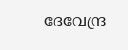ദേവേന്ദ്ര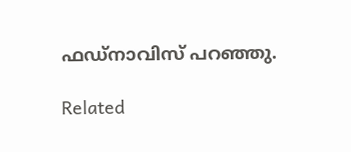ഫഡ്‌നാവിസ് പറഞ്ഞു.

Related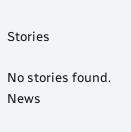Stories

No stories found.
News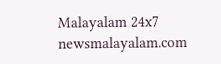Malayalam 24x7
newsmalayalam.com